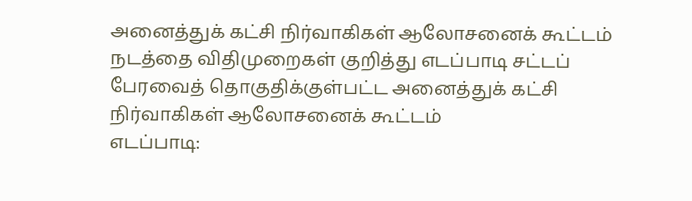அனைத்துக் கட்சி நிர்வாகிகள் ஆலோசனைக் கூட்டம்
நடத்தை விதிமுறைகள் குறித்து எடப்பாடி சட்டப் பேரவைத் தொகுதிக்குள்பட்ட அனைத்துக் கட்சி நிர்வாகிகள் ஆலோசனைக் கூட்டம்
எடப்பாடி: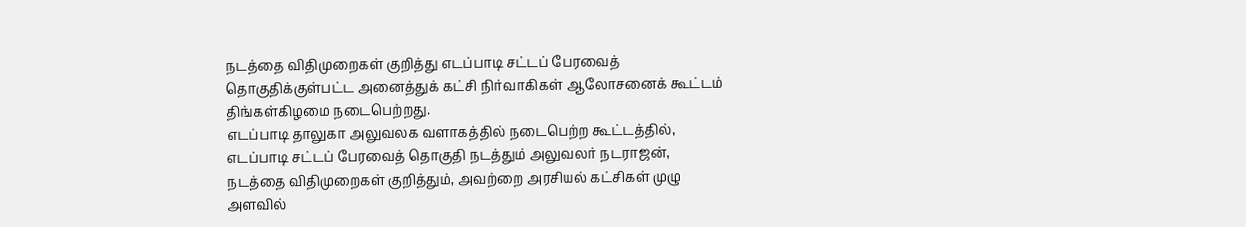நடத்தை விதிமுறைகள் குறித்து எடப்பாடி சட்டப் பேரவைத் தொகுதிக்குள்பட்ட அனைத்துக் கட்சி நிர்வாகிகள் ஆலோசனைக் கூட்டம் திங்கள்கிழமை நடைபெற்றது.
எடப்பாடி தாலுகா அலுவலக வளாகத்தில் நடைபெற்ற கூட்டத்தில், எடப்பாடி சட்டப் பேரவைத் தொகுதி நடத்தும் அலுவலர் நடராஜன், நடத்தை விதிமுறைகள் குறித்தும், அவற்றை அரசியல் கட்சிகள் முழு அளவில்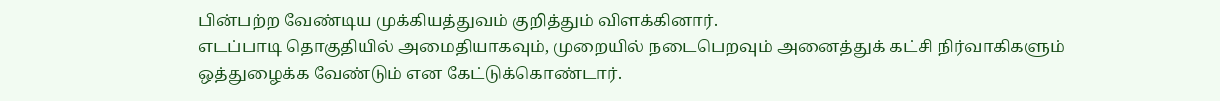பின்பற்ற வேண்டிய முக்கியத்துவம் குறித்தும் விளக்கினார்.
எடப்பாடி தொகுதியில் அமைதியாகவும், முறையில் நடைபெறவும் அனைத்துக் கட்சி நிர்வாகிகளும் ஒத்துழைக்க வேண்டும் என கேட்டுக்கொண்டார்.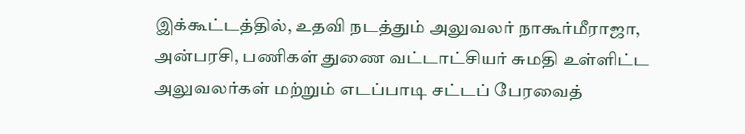இக்கூட்டத்தில், உதவி நடத்தும் அலுவலர் நாகூர்மீராஜா, அன்பரசி, பணிகள் துணை வட்டாட்சியர் சுமதி உள்ளிட்ட அலுவலர்கள் மற்றும் எடப்பாடி சட்டப் பேரவைத்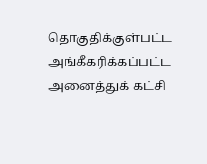தொகுதிக்குள்பட்ட அங்கீகரிக்கப்பட்ட அனைத்துக் கட்சி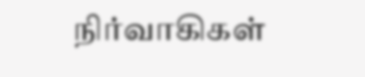நிர்வாகிகள்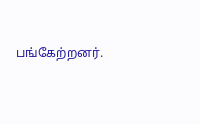பங்கேற்றனர்.